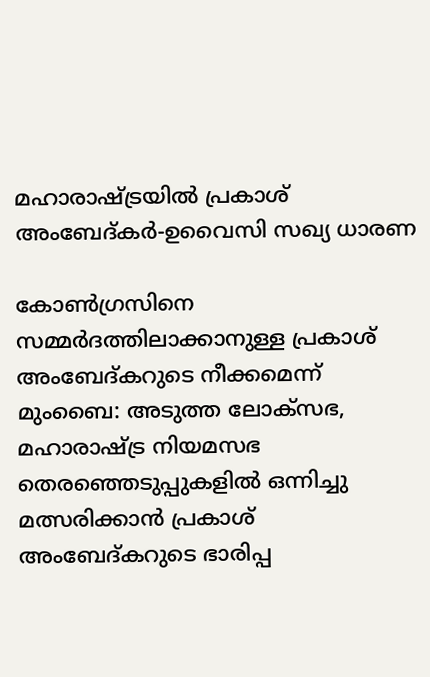മഹാരാഷ്ട്രയിൽ പ്രകാശ് അംബേദ്കർ-ഉവൈസി സഖ്യ ധാരണ

കോൺഗ്രസിനെ സമ്മർദത്തിലാക്കാനുള്ള പ്രകാശ് അംബേദ്കറുടെ നീക്കമെന്ന് മുംബൈ: അടുത്ത ലോക്സഭ, മഹാരാഷ്ട്ര നിയമസഭ തെരഞ്ഞെടുപ്പുകളിൽ ഒന്നിച്ചു മത്സരിക്കാൻ പ്രകാശ് അംബേദ്കറുടെ ഭാരിപ്പ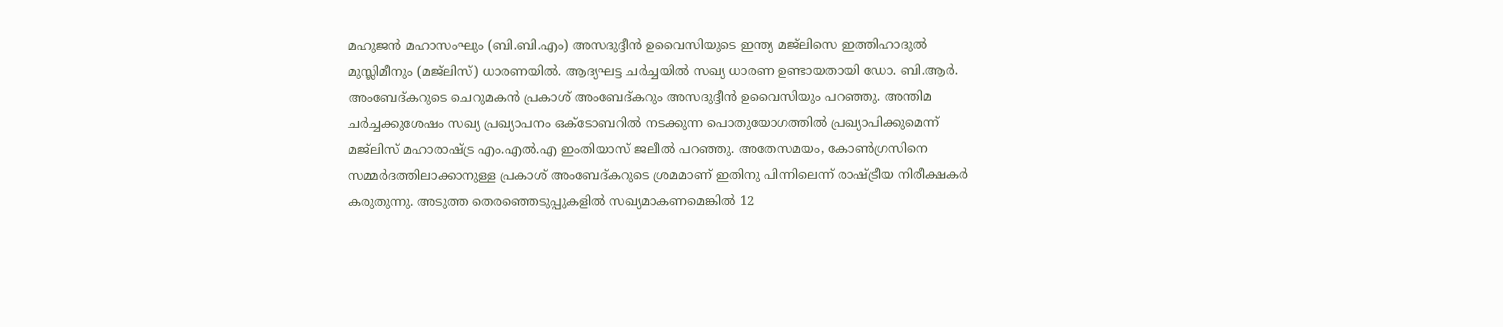മഹുജൻ മഹാസംഘും (ബി.ബി.എം) അസദുദ്ദീൻ ഉവൈസിയുടെ ഇന്ത്യ മജ്ലിസെ ഇത്തിഹാദുൽ മുസ്ലിമീനും (മജ്ലിസ്) ധാരണയിൽ. ആദ്യഘട്ട ചർച്ചയിൽ സഖ്യ ധാരണ ഉണ്ടായതായി ഡോ. ബി.ആർ. അംബേദ്കറുടെ ചെറുമകൻ പ്രകാശ് അംബേദ്കറും അസദുദ്ദീൻ ഉവൈസിയും പറഞ്ഞു. അന്തിമ ചർച്ചക്കുശേഷം സഖ്യ പ്രഖ്യാപനം ഒക്ടോബറിൽ നടക്കുന്ന പൊതുയോഗത്തിൽ പ്രഖ്യാപിക്കുമെന്ന് മജ്ലിസ് മഹാരാഷ്ട്ര എം.എൽ.എ ഇംതിയാസ് ജലീൽ പറഞ്ഞു. അതേസമയം, കോൺഗ്രസിനെ സമ്മർദത്തിലാക്കാനുള്ള പ്രകാശ് അംബേദ്കറുടെ ശ്രമമാണ് ഇതിനു പിന്നിലെന്ന് രാഷ്ട്രീയ നിരീക്ഷകർ കരുതുന്നു. അടുത്ത തെരഞ്ഞെടുപ്പുകളിൽ സഖ്യമാകണമെങ്കിൽ 12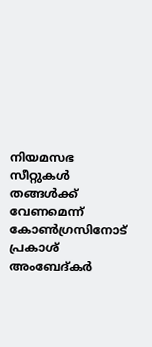നിയമസഭ സീറ്റുകൾ തങ്ങൾക്ക് വേണമെന്ന് കോൺഗ്രസിനോട് പ്രകാശ് അംബേദ്കർ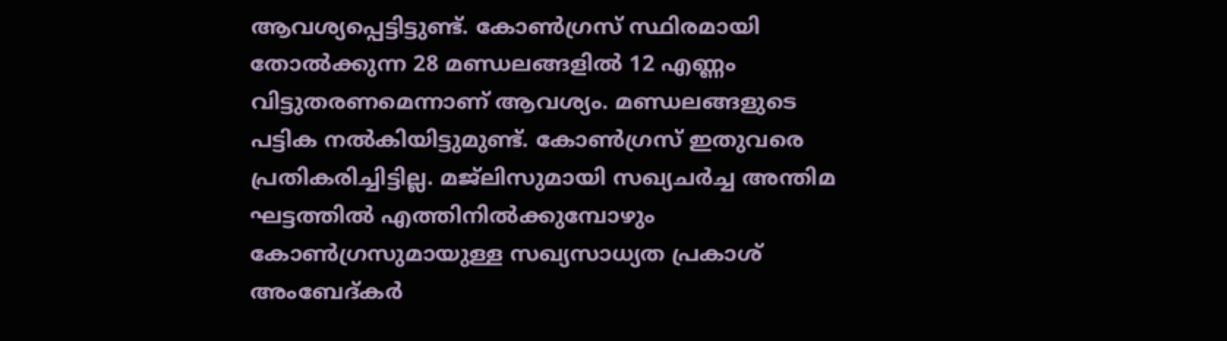ആവശ്യപ്പെട്ടിട്ടുണ്ട്. കോൺഗ്രസ് സ്ഥിരമായി തോൽക്കുന്ന 28 മണ്ഡലങ്ങളിൽ 12 എണ്ണം വിട്ടുതരണമെന്നാണ് ആവശ്യം. മണ്ഡലങ്ങളുടെ പട്ടിക നൽകിയിട്ടുമുണ്ട്. കോൺഗ്രസ് ഇതുവരെ പ്രതികരിച്ചിട്ടില്ല. മജ്ലിസുമായി സഖ്യചർച്ച അന്തിമ ഘട്ടത്തിൽ എത്തിനിൽക്കുമ്പോഴും കോൺഗ്രസുമായുള്ള സഖ്യസാധ്യത പ്രകാശ് അംബേദ്കർ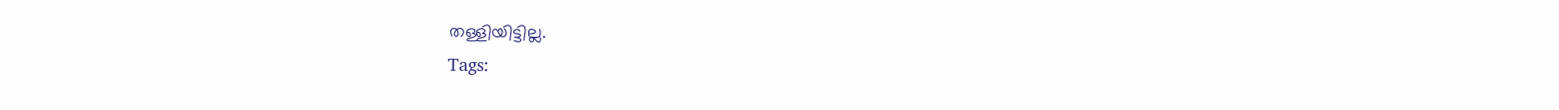തള്ളിയിട്ടില്ല.
Tags: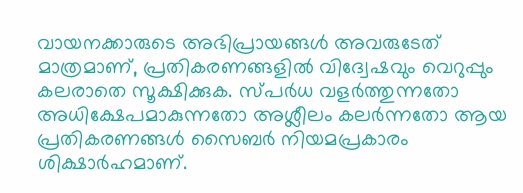വായനക്കാരുടെ അഭിപ്രായങ്ങള്‍ അവരുടേത് മാത്രമാണ്, പ്രതികരണങ്ങളിൽ വിദ്വേഷവും വെറുപ്പും കലരാതെ സൂക്ഷിക്കുക. സ്പർധ വളർത്തുന്നതോ അധിക്ഷേപമാകുന്നതോ അശ്ലീലം കലർന്നതോ ആയ പ്രതികരണങ്ങൾ സൈബർ നിയമപ്രകാരം ശിക്ഷാർഹമാണ്.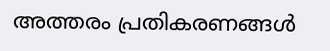അത്തരം പ്രതികരണങ്ങൾ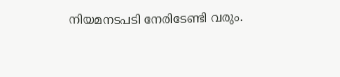നിയമനടപടി നേരിടേണ്ടി വരും.